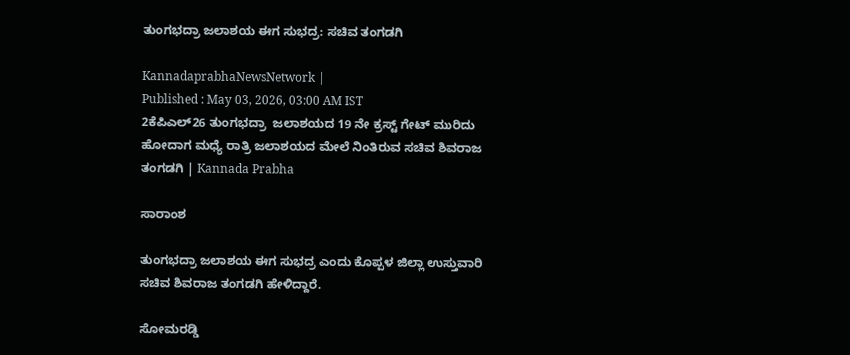ತುಂಗಭದ್ರಾ ಜಲಾಶಯ ಈಗ ಸುಭದ್ರ: ಸಚಿವ ತಂಗಡಗಿ

KannadaprabhaNewsNetwork |
Published : May 03, 2026, 03:00 AM IST
2ಕೆಪಿಎಲ್26 ತುಂಗಭದ್ರಾ  ಜಲಾಶಯದ 19 ನೇ ಕ್ರಸ್ಟ್ ಗೇಟ್ ಮುರಿದು ಹೋದಾಗ ಮಧ್ಯೆ ರಾತ್ರಿ ಜಲಾಶಯದ ಮೇಲೆ ನಿಂತಿರುವ ಸಚಿವ ಶಿವರಾಜ ತಂಗಡಗಿ | Kannada Prabha

ಸಾರಾಂಶ

ತುಂಗಭದ್ರಾ ಜಲಾಶಯ ಈಗ ಸುಭದ್ರ ಎಂದು ಕೊಪ್ಪಳ ಜಿಲ್ಲಾ ಉಸ್ತುವಾರಿ ಸಚಿವ ಶಿವರಾಜ ತಂಗಡಗಿ ಹೇಳಿದ್ದಾರೆ.

ಸೋಮರಡ್ಡಿ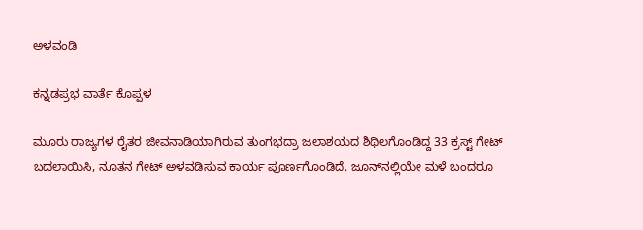ಅಳವಂಡಿ

ಕನ್ನಡಪ್ರಭ ವಾರ್ತೆ ಕೊಪ್ಪಳ

ಮೂರು ರಾಜ್ಯಗಳ ರೈತರ ಜೀವನಾಡಿಯಾಗಿರುವ ತುಂಗಭದ್ರಾ ಜಲಾಶಯದ ಶಿಥಿಲಗೊಂಡಿದ್ದ 33 ಕ್ರಸ್ಟ್ ಗೇಟ್ ಬದಲಾಯಿಸಿ, ನೂತನ ಗೇಟ್ ಅಳವಡಿಸುವ ಕಾರ್ಯ ಪೂರ್ಣಗೊಂಡಿದೆ. ಜೂನ್‌ನಲ್ಲಿಯೇ ಮಳೆ ಬಂದರೂ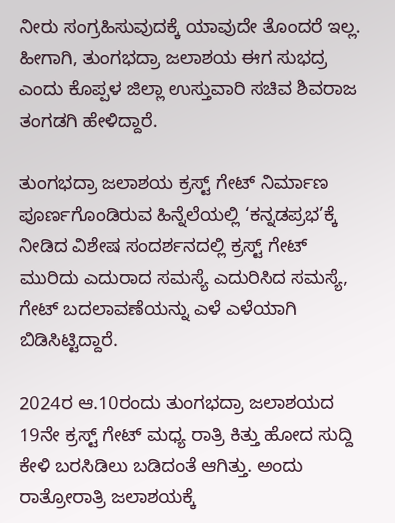ನೀರು ಸಂಗ್ರಹಿಸುವುದಕ್ಕೆ ಯಾವುದೇ ತೊಂದರೆ ಇಲ್ಲ. ಹೀಗಾಗಿ, ತುಂಗಭದ್ರಾ ಜಲಾಶಯ ಈಗ ಸುಭದ್ರ ಎಂದು ಕೊಪ್ಪಳ ಜಿಲ್ಲಾ ಉಸ್ತುವಾರಿ ಸಚಿವ ಶಿವರಾಜ ತಂಗಡಗಿ ಹೇಳಿದ್ದಾರೆ.

ತುಂಗಭದ್ರಾ ಜಲಾಶಯ ಕ್ರಸ್ಟ್ ಗೇಟ್‌ ನಿರ್ಮಾಣ ಪೂರ್ಣಗೊಂಡಿರುವ ಹಿನ್ನೆಲೆಯಲ್ಲಿ ‘ಕನ್ನಡಪ್ರಭ’ಕ್ಕೆ ನೀಡಿದ ವಿಶೇಷ ಸಂದರ್ಶನದಲ್ಲಿ ಕ್ರಸ್ಟ್ ಗೇಟ್ ಮುರಿದು ಎದುರಾದ ಸಮಸ್ಯೆ ಎದುರಿಸಿದ ಸಮಸ್ಯೆ, ಗೇಟ್‌ ಬದಲಾವಣೆಯನ್ನು ಎಳೆ ಎಳೆಯಾಗಿ ಬಿಡಿಸಿಟ್ಟಿದ್ದಾರೆ.

2024ರ ಆ.10ರಂದು ತುಂಗಭದ್ರಾ ಜಲಾಶಯದ 19ನೇ ಕ್ರಸ್ಟ್ ಗೇಟ್‌ ಮಧ್ಯ ರಾತ್ರಿ ಕಿತ್ತು ಹೋದ ಸುದ್ದಿ ಕೇಳಿ ಬರಸಿಡಿಲು ಬಡಿದಂತೆ ಆಗಿತ್ತು. ಅಂದು ರಾತ್ರೋರಾತ್ರಿ ಜಲಾಶಯಕ್ಕೆ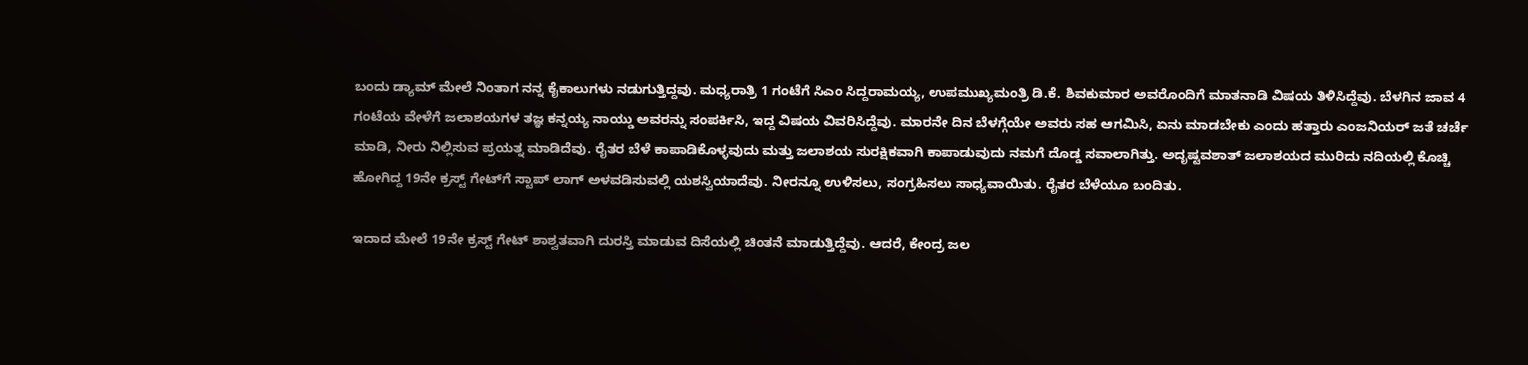ಬಂದು ಡ್ಯಾಮ್ ಮೇಲೆ ನಿಂತಾಗ ನನ್ನ ಕೈಕಾಲುಗಳು ನಡುಗುತ್ತಿದ್ದವು. ಮಧ್ಯರಾತ್ರಿ 1 ಗಂಟೆಗೆ ಸಿಎಂ ಸಿದ್ದರಾಮಯ್ಯ, ಉಪಮುಖ್ಯಮಂತ್ರಿ ಡಿ.ಕೆ. ಶಿವಕುಮಾರ ಅವರೊಂದಿಗೆ ಮಾತನಾಡಿ ವಿಷಯ ತಿಳಿಸಿದ್ದೆವು. ಬೆಳಗಿನ ಜಾವ 4 ಗಂಟೆಯ ವೇಳೆಗೆ ಜಲಾಶಯಗಳ ತಜ್ಞ ಕನ್ನಯ್ಯ ನಾಯ್ಡು ಅವರನ್ನು ಸಂಪರ್ಕಿಸಿ, ಇದ್ದ ವಿಷಯ ವಿವರಿಸಿದ್ದೆವು. ಮಾರನೇ ದಿನ ಬೆಳಗ್ಗೆಯೇ ಅವರು ಸಹ ಆಗಮಿಸಿ, ಏನು ಮಾಡಬೇಕು ಎಂದು ಹತ್ತಾರು ಎಂಜನಿಯರ್ ಜತೆ ಚರ್ಚೆ ಮಾಡಿ, ನೀರು ನಿಲ್ಲಿಸುವ ಪ್ರಯತ್ನ ಮಾಡಿದೆವು. ರೈತರ ಬೆಳೆ ಕಾಪಾಡಿಕೊಳ್ಳವುದು ಮತ್ತು ಜಲಾಶಯ ಸುರಕ್ಷಿಕವಾಗಿ ಕಾಪಾಡುವುದು ನಮಗೆ ದೊಡ್ಡ ಸವಾಲಾಗಿತ್ತು. ಅದೃಷ್ಟವಶಾತ್ ಜಲಾಶಯದ ಮುರಿದು ನದಿಯಲ್ಲಿ ಕೊಚ್ಚಿ ಹೋಗಿದ್ದ 19ನೇ ಕ್ರಸ್ಟ್ ಗೇಟ್‌ಗೆ ಸ್ಟಾಪ್ ಲಾಗ್ ಅಳವಡಿಸುವಲ್ಲಿ ಯಶಸ್ವಿಯಾದೆವು. ನೀರನ್ನೂ ಉಳಿಸಲು, ಸಂಗ್ರಹಿಸಲು ಸಾಧ್ಯವಾಯಿತು. ರೈತರ ಬೆಳೆಯೂ ಬಂದಿತು.

ಇದಾದ ಮೇಲೆ 19ನೇ ಕ್ರಸ್ಟ್ ಗೇಟ್ ಶಾಶ್ವತವಾಗಿ ದುರಸ್ತಿ ಮಾಡುವ ದಿಸೆಯಲ್ಲಿ ಚಿಂತನೆ ಮಾಡುತ್ತಿದ್ದೆವು. ಆದರೆ, ಕೇಂದ್ರ ಜಲ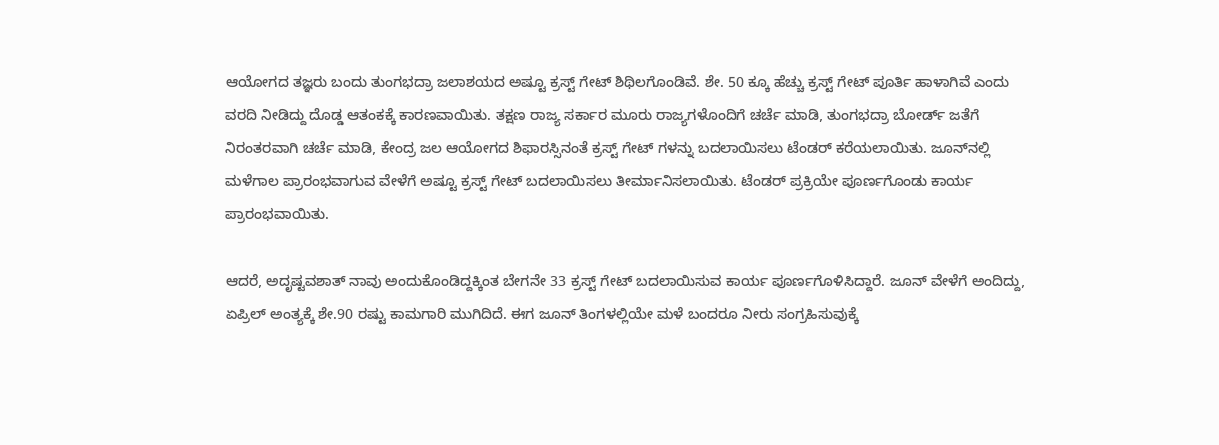ಆಯೋಗದ ತಜ್ಞರು ಬಂದು ತುಂಗಭದ್ರಾ ಜಲಾಶಯದ ಅಷ್ಟೂ ಕ್ರಸ್ಟ್ ಗೇಟ್ ಶಿಥಿಲಗೊಂಡಿವೆ. ಶೇ. 50 ಕ್ಕೂ ಹೆಚ್ಚು ಕ್ರಸ್ಟ್ ಗೇಟ್ ಪೂರ್ತಿ ಹಾಳಾಗಿವೆ ಎಂದು ವರದಿ ನೀಡಿದ್ದು ದೊಡ್ಡ ಆತಂಕಕ್ಕೆ ಕಾರಣವಾಯಿತು. ತಕ್ಷಣ ರಾಜ್ಯ ಸರ್ಕಾರ ಮೂರು ರಾಜ್ಯಗಳೊಂದಿಗೆ ಚರ್ಚೆ ಮಾಡಿ, ತುಂಗಭದ್ರಾ ಬೋರ್ಡ್ ಜತೆಗೆ ನಿರಂತರವಾಗಿ ಚರ್ಚೆ ಮಾಡಿ, ಕೇಂದ್ರ ಜಲ ಆಯೋಗದ ಶಿಫಾರಸ್ಸಿನಂತೆ ಕ್ರಸ್ಟ್ ಗೇಟ್ ಗಳನ್ನು ಬದಲಾಯಿಸಲು ಟೆಂಡರ್ ಕರೆಯಲಾಯಿತು. ಜೂನ್‌ನಲ್ಲಿ ಮಳೆಗಾಲ ಪ್ರಾರಂಭವಾಗುವ ವೇಳೆಗೆ ಅಷ್ಟೂ ಕ್ರಸ್ಟ್ ಗೇಟ್ ಬದಲಾಯಿಸಲು ತೀರ್ಮಾನಿಸಲಾಯಿತು. ಟೆಂಡರ್ ಪ್ರಕ್ರಿಯೇ ಪೂರ್ಣಗೊಂಡು ಕಾರ್ಯ ಪ್ರಾರಂಭವಾಯಿತು.

ಆದರೆ, ಅದೃಷ್ಟವಶಾತ್ ನಾವು ಅಂದುಕೊಂಡಿದ್ದಕ್ಕಿಂತ ಬೇಗನೇ 33 ಕ್ರಸ್ಟ್ ಗೇಟ್ ಬದಲಾಯಿಸುವ ಕಾರ್ಯ ಪೂರ್ಣಗೊಳಿಸಿದ್ದಾರೆ. ಜೂನ್ ವೇಳೆಗೆ ಅಂದಿದ್ದು, ಏಪ್ರಿಲ್ ಅಂತ್ಯಕ್ಕೆ ಶೇ.90 ರಷ್ಟು ಕಾಮಗಾರಿ ಮುಗಿದಿದೆ. ಈಗ ಜೂನ್ ತಿಂಗಳಲ್ಲಿಯೇ ಮಳೆ ಬಂದರೂ ನೀರು ಸಂಗ್ರಹಿಸುವುಕ್ಕೆ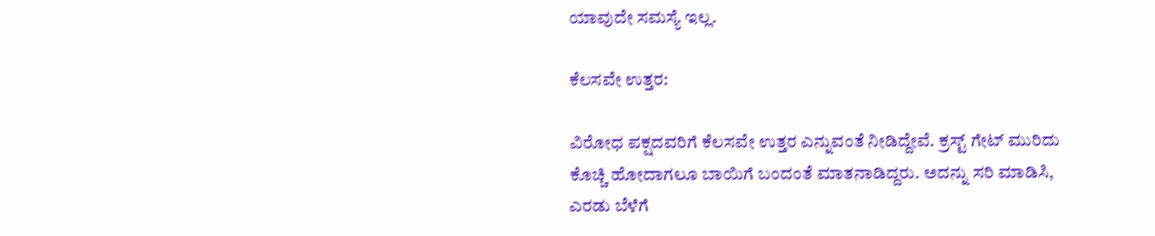ಯಾವುದೇ ಸಮಸ್ಯೆ ಇಲ್ಲ.

ಕೆಲಸವೇ ಉತ್ತರ:

ವಿರೋಧ ಪಕ್ಷದವರಿಗೆ ಕೆಲಸವೇ ಉತ್ತರ ಎನ್ನುವಂತೆ ನೀಡಿದ್ದೇವೆ. ಕ್ರಸ್ಟ್ ಗೇಟ್ ಮುರಿದು ಕೊಚ್ಚಿ ಹೋದಾಗಲೂ ಬಾಯಿಗೆ ಬಂದಂತೆ ಮಾತನಾಡಿದ್ದರು. ಅದನ್ನು ಸರಿ ಮಾಡಿಸಿ, ಎರಡು ಬೆಳೆಗೆ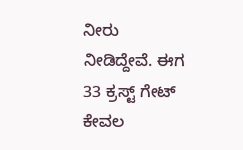ನೀರು ನೀಡಿದ್ದೇವೆ. ಈಗ 33 ಕ್ರಸ್ಟ್ ಗೇಟ್ ಕೇವಲ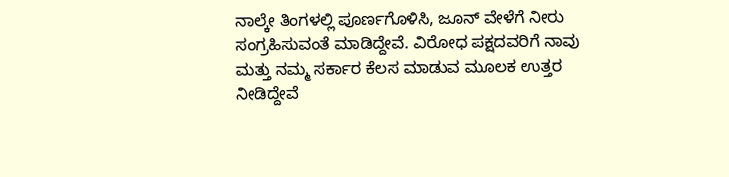ನಾಲ್ಕೇ ತಿಂಗಳಲ್ಲಿ ಪೂರ್ಣಗೊಳಿಸಿ, ಜೂನ್ ವೇಳೆಗೆ ನೀರು ಸಂಗ್ರಹಿಸುವಂತೆ ಮಾಡಿದ್ದೇವೆ. ವಿರೋಧ ಪಕ್ಷದವರಿಗೆ ನಾವು ಮತ್ತು ನಮ್ಮ ಸರ್ಕಾರ ಕೆಲಸ ಮಾಡುವ ಮೂಲಕ ಉತ್ತರ ನೀಡಿದ್ದೇವೆ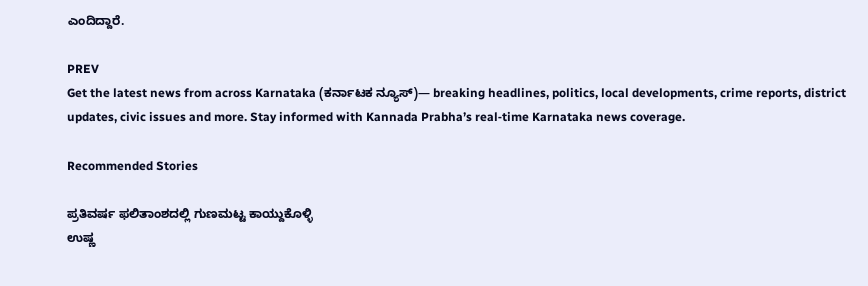ಎಂದಿದ್ದಾರೆ.

PREV
Get the latest news from across Karnataka (ಕರ್ನಾಟಕ ನ್ಯೂಸ್)— breaking headlines, politics, local developments, crime reports, district updates, civic issues and more. Stay informed with Kannada Prabha’s real‑time Karnataka news coverage.

Recommended Stories

ಪ್ರತಿವರ್ಷ ಫಲಿತಾಂಶದಲ್ಲಿ ಗುಣಮಟ್ಟ ಕಾಯ್ದುಕೊಳ್ಳಿ
ಉಷ್ಣ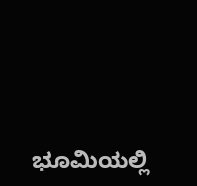ಭೂಮಿಯಲ್ಲಿ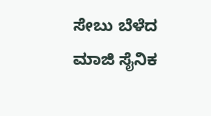ಸೇಬು ಬೆಳೆದ ಮಾಜಿ ಸೈನಿಕ